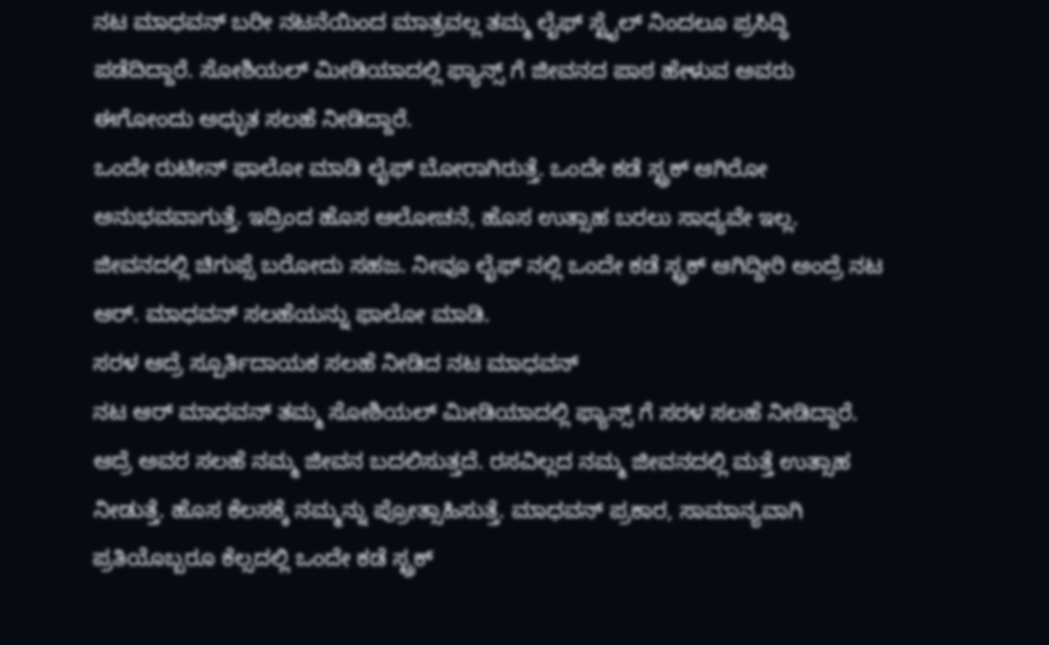ನಟ ಮಾಧವನ್ ಬರೀ ನಟನೆಯಿಂದ ಮಾತ್ರವಲ್ಲ ತಮ್ಮ ಲೈಫ್ ಸ್ಟೈಲ್ ನಿಂದಲೂ ಪ್ರಸಿದ್ಧಿ ಪಡೆದಿದ್ದಾರೆ. ಸೋಶಿಯಲ್ ಮೀಡಿಯಾದಲ್ಲಿ ಫ್ಯಾನ್ಸ್ ಗೆ ಜೀವನದ ಪಾಠ ಹೇಳುವ ಅವರು ಈಗೋಂದು ಅಧ್ಭುತ ಸಲಹೆ ನೀಡಿದ್ದಾರೆ.
ಒಂದೇ ರುಟೀನ್ ಫಾಲೋ ಮಾಡಿ ಲೈಫ್ ಬೋರಾಗಿರುತ್ತೆ. ಒಂದೇ ಕಡೆ ಸ್ಟ್ರಕ್ ಆಗಿರೋ ಅನುಭವವಾಗುತ್ತೆ. ಇದ್ರಿಂದ ಹೊಸ ಆಲೋಚನೆ, ಹೊಸ ಉತ್ಸಾಹ ಬರಲು ಸಾಧ್ಯವೇ ಇಲ್ಲ. ಜೀವನದಲ್ಲಿ ಚಿಗುಪ್ಸೆ ಬರೋದು ಸಹಜ. ನೀವೂ ಲೈಫ್ ನಲ್ಲಿ ಒಂದೇ ಕಡೆ ಸ್ಟ್ರಕ್ ಆಗಿದ್ದೀರಿ ಅಂದ್ರೆ ನಟ ಆರ್. ಮಾಧವನ್ ಸಲಹೆಯನ್ನು ಫಾಲೋ ಮಾಡಿ.
ಸರಳ ಆದ್ರೆ ಸ್ಪೂರ್ತಿದಾಯಕ ಸಲಹೆ ನೀಡಿದ ನಟ ಮಾಧವನ್
ನಟ ಆರ್ ಮಾಧವನ್ ತಮ್ಮ ಸೋಶಿಯಲ್ ಮೀಡಿಯಾದಲ್ಲಿ ಫ್ಯಾನ್ಸ್ ಗೆ ಸರಳ ಸಲಹೆ ನೀಡಿದ್ದಾರೆ. ಆದ್ರೆ ಅವರ ಸಲಹೆ ನಮ್ಮ ಜೀವನ ಬದಲಿಸುತ್ತದೆ. ರಸವಿಲ್ಲದ ನಮ್ಮ ಜೀವನದಲ್ಲಿ ಮತ್ತೆ ಉತ್ಸಾಹ ನೀಡುತ್ತೆ. ಹೊಸ ಕೆಲಸಕ್ಕೆ ನಮ್ಮನ್ನು ಪ್ರೋತ್ಸಾಹಿಸುತ್ತೆ. ಮಾಧವನ್ ಪ್ರಕಾರ, ಸಾಮಾನ್ಯವಾಗಿ ಪ್ರತಿಯೊಬ್ಬರೂ ಕೆಲ್ಸದಲ್ಲಿ ಒಂದೇ ಕಡೆ ಸ್ಟ್ರಕ್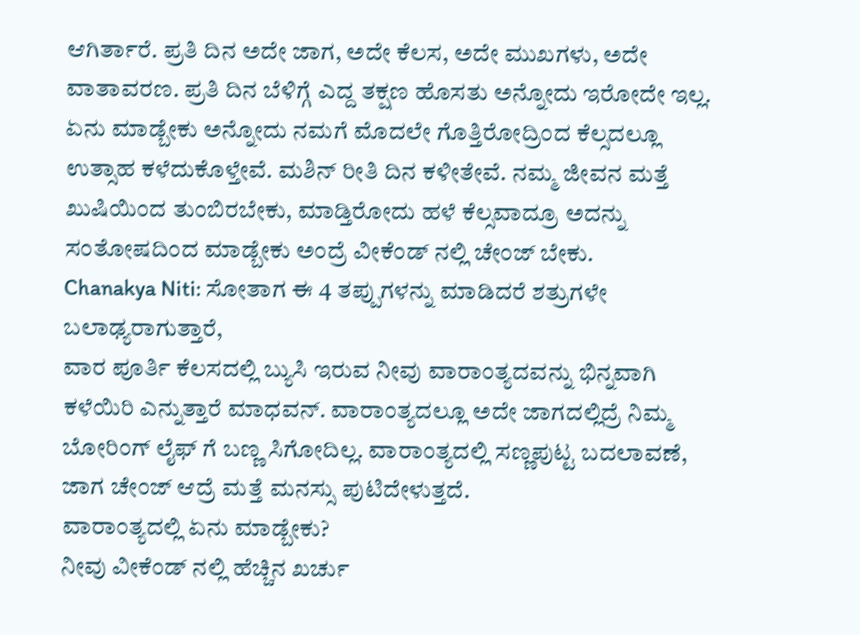ಆಗಿರ್ತಾರೆ. ಪ್ರತಿ ದಿನ ಅದೇ ಜಾಗ, ಅದೇ ಕೆಲಸ, ಅದೇ ಮುಖಗಳು, ಅದೇ ವಾತಾವರಣ. ಪ್ರತಿ ದಿನ ಬೆಳಿಗ್ಗೆ ಎದ್ದ ತಕ್ಷಣ ಹೊಸತು ಅನ್ನೋದು ಇರೋದೇ ಇಲ್ಲ. ಏನು ಮಾಡ್ಬೇಕು ಅನ್ನೋದು ನಮಗೆ ಮೊದಲೇ ಗೊತ್ತಿರೋದ್ರಿಂದ ಕೆಲ್ಸದಲ್ಲೂ ಉತ್ಸಾಹ ಕಳೆದುಕೊಳ್ತೇವೆ. ಮಶಿನ್ ರೀತಿ ದಿನ ಕಳೀತೇವೆ. ನಮ್ಮ ಜೀವನ ಮತ್ತೆ ಖುಷಿಯಿಂದ ತುಂಬಿರಬೇಕು, ಮಾಡ್ತಿರೋದು ಹಳೆ ಕೆಲ್ಸವಾದ್ರೂ ಅದನ್ನು ಸಂತೋಷದಿಂದ ಮಾಡ್ಬೇಕು ಅಂದ್ರೆ ವೀಕೆಂಡ್ ನಲ್ಲಿ ಚೇಂಜ್ ಬೇಕು.
Chanakya Niti: ಸೋತಾಗ ಈ 4 ತಪ್ಪುಗಳನ್ನು ಮಾಡಿದರೆ ಶತ್ರುಗಳೇ ಬಲಾಢ್ಯರಾಗುತ್ತಾರೆ,
ವಾರ ಪೂರ್ತಿ ಕೆಲಸದಲ್ಲಿ ಬ್ಯುಸಿ ಇರುವ ನೀವು ವಾರಾಂತ್ಯದವನ್ನು ಭಿನ್ನವಾಗಿ ಕಳೆಯಿರಿ ಎನ್ನುತ್ತಾರೆ ಮಾಧವನ್. ವಾರಾಂತ್ಯದಲ್ಲೂ ಅದೇ ಜಾಗದಲ್ಲಿದ್ರೆ ನಿಮ್ಮ ಬೋರಿಂಗ್ ಲೈಫ್ ಗೆ ಬಣ್ಣ ಸಿಗೋದಿಲ್ಲ. ವಾರಾಂತ್ಯದಲ್ಲಿ ಸಣ್ಣಪುಟ್ಟ ಬದಲಾವಣೆ, ಜಾಗ ಚೇಂಜ್ ಆದ್ರೆ ಮತ್ತೆ ಮನಸ್ಸು ಪುಟಿದೇಳುತ್ತದೆ.
ವಾರಾಂತ್ಯದಲ್ಲಿ ಏನು ಮಾಡ್ಬೇಕು?
ನೀವು ವೀಕೆಂಡ್ ನಲ್ಲಿ ಹೆಚ್ಚಿನ ಖರ್ಚು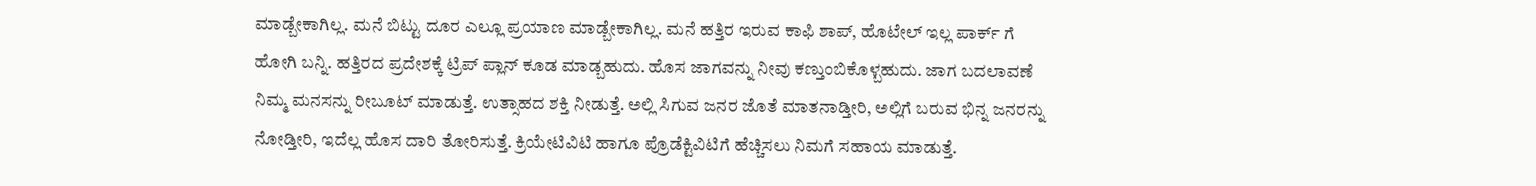ಮಾಡ್ಬೇಕಾಗಿಲ್ಲ. ಮನೆ ಬಿಟ್ಟು ದೂರ ಎಲ್ಲೂ ಪ್ರಯಾಣ ಮಾಡ್ಬೇಕಾಗಿಲ್ಲ. ಮನೆ ಹತ್ತಿರ ಇರುವ ಕಾಫಿ ಶಾಪ್, ಹೊಟೇಲ್ ಇಲ್ಲ ಪಾರ್ಕ್ ಗೆ ಹೋಗಿ ಬನ್ನಿ. ಹತ್ತಿರದ ಪ್ರದೇಶಕ್ಕೆ ಟ್ರಿಪ್ ಪ್ಲಾನ್ ಕೂಡ ಮಾಡ್ಬಹುದು. ಹೊಸ ಜಾಗವನ್ನು ನೀವು ಕಣ್ತುಂಬಿಕೊಳ್ಬಹುದು. ಜಾಗ ಬದಲಾವಣೆ ನಿಮ್ಮ ಮನಸನ್ನು ರೀಬೂಟ್ ಮಾಡುತ್ತೆ. ಉತ್ಸಾಹದ ಶಕ್ತಿ ನೀಡುತ್ತೆ. ಅಲ್ಲಿ ಸಿಗುವ ಜನರ ಜೊತೆ ಮಾತನಾಡ್ತೀರಿ, ಅಲ್ಲಿಗೆ ಬರುವ ಭಿನ್ನ ಜನರನ್ನು ನೋಡ್ತೀರಿ, ಇದೆಲ್ಲ ಹೊಸ ದಾರಿ ತೋರಿಸುತ್ತೆ. ಕ್ರಿಯೇಟಿವಿಟಿ ಹಾಗೂ ಪ್ರೊಡೆಕ್ಟಿವಿಟಿಗೆ ಹೆಚ್ಚಿಸಲು ನಿಮಗೆ ಸಹಾಯ ಮಾಡುತ್ತೆ.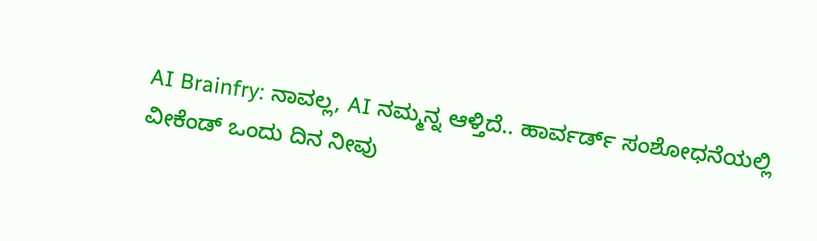AI Brainfry: ನಾವಲ್ಲ, AI ನಮ್ಮನ್ನ ಆಳ್ತಿದೆ.. ಹಾರ್ವರ್ಡ್ ಸಂಶೋಧನೆಯಲ್ಲಿ
ವೀಕೆಂಡ್ ಒಂದು ದಿನ ನೀವು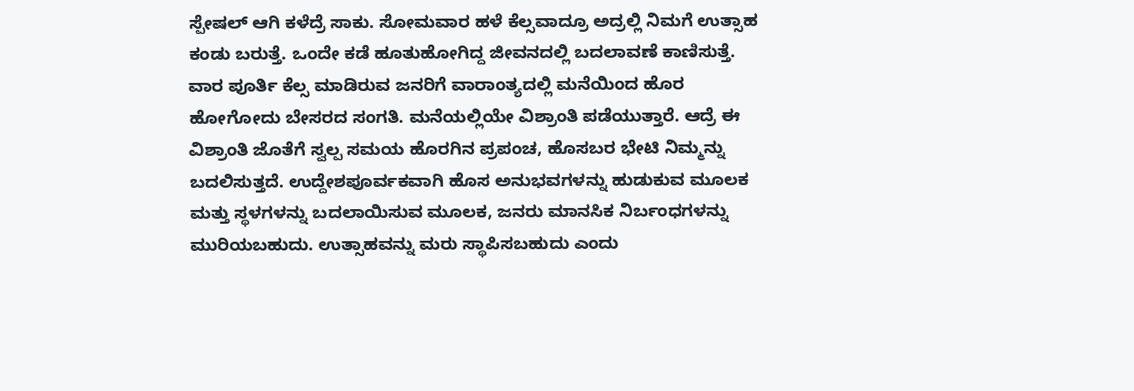ಸ್ಪೇಷಲ್ ಆಗಿ ಕಳೆದ್ರೆ ಸಾಕು. ಸೋಮವಾರ ಹಳೆ ಕೆಲ್ಸವಾದ್ರೂ ಅದ್ರಲ್ಲಿ ನಿಮಗೆ ಉತ್ಸಾಹ ಕಂಡು ಬರುತ್ತೆ. ಒಂದೇ ಕಡೆ ಹೂತುಹೋಗಿದ್ದ ಜೀವನದಲ್ಲಿ ಬದಲಾವಣೆ ಕಾಣಿಸುತ್ತೆ. ವಾರ ಪೂರ್ತಿ ಕೆಲ್ಸ ಮಾಡಿರುವ ಜನರಿಗೆ ವಾರಾಂತ್ಯದಲ್ಲಿ ಮನೆಯಿಂದ ಹೊರ ಹೋಗೋದು ಬೇಸರದ ಸಂಗತಿ. ಮನೆಯಲ್ಲಿಯೇ ವಿಶ್ರಾಂತಿ ಪಡೆಯುತ್ತಾರೆ. ಆದ್ರೆ ಈ ವಿಶ್ರಾಂತಿ ಜೊತೆಗೆ ಸ್ವಲ್ಪ ಸಮಯ ಹೊರಗಿನ ಪ್ರಪಂಚ, ಹೊಸಬರ ಭೇಟಿ ನಿಮ್ಮನ್ನು ಬದಲಿಸುತ್ತದೆ. ಉದ್ದೇಶಪೂರ್ವಕವಾಗಿ ಹೊಸ ಅನುಭವಗಳನ್ನು ಹುಡುಕುವ ಮೂಲಕ ಮತ್ತು ಸ್ಥಳಗಳನ್ನು ಬದಲಾಯಿಸುವ ಮೂಲಕ, ಜನರು ಮಾನಸಿಕ ನಿರ್ಬಂಧಗಳನ್ನು ಮುರಿಯಬಹುದು. ಉತ್ಸಾಹವನ್ನು ಮರು ಸ್ಥಾಪಿಸಬಹುದು ಎಂದು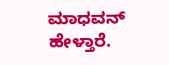ಮಾಧವನ್ ಹೇಳ್ತಾರೆ.